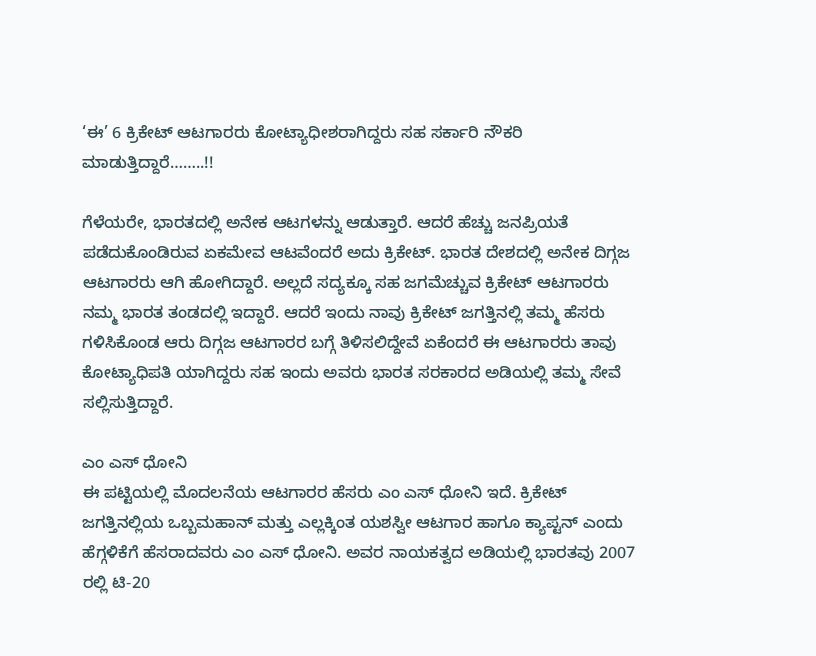‘ಈ’ 6 ಕ್ರಿಕೇಟ್ ಆಟಗಾರರು ಕೋಟ್ಯಾಧೀಶರಾಗಿದ್ದರು ಸಹ ಸರ್ಕಾರಿ ನೌಕರಿ ಮಾಡುತ್ತಿದ್ದಾರೆ……..!!

ಗೆಳೆಯರೇ, ಭಾರತದಲ್ಲಿ ಅನೇಕ ಆಟಗಳನ್ನು ಆಡುತ್ತಾರೆ. ಆದರೆ ಹೆಚ್ಚು ಜನಪ್ರಿಯತೆ ಪಡೆದುಕೊಂಡಿರುವ ಏಕಮೇವ ಆಟವೆಂದರೆ ಅದು ಕ್ರಿಕೇಟ್. ಭಾರತ ದೇಶದಲ್ಲಿ ಅನೇಕ ದಿಗ್ಗಜ ಆಟಗಾರರು ಆಗಿ ಹೋಗಿದ್ದಾರೆ. ಅಲ್ಲದೆ ಸದ್ಯಕ್ಕೂ ಸಹ ಜಗಮೆಚ್ಚುವ ಕ್ರಿಕೇಟ್ ಆಟಗಾರರು ನಮ್ಮ ಭಾರತ ತಂಡದಲ್ಲಿ ಇದ್ದಾರೆ. ಆದರೆ ಇಂದು ನಾವು ಕ್ರಿಕೇಟ್ ಜಗತ್ತಿನಲ್ಲಿ ತಮ್ಮ ಹೆಸರು ಗಳಿಸಿಕೊಂಡ ಆರು ದಿಗ್ಗಜ ಆಟಗಾರರ ಬಗ್ಗೆ ತಿಳಿಸಲಿದ್ದೇವೆ ಏಕೆಂದರೆ ಈ ಆಟಗಾರರು ತಾವು ಕೋಟ್ಯಾಧಿಪತಿ ಯಾಗಿದ್ದರು ಸಹ ಇಂದು ಅವರು ಭಾರತ ಸರಕಾರದ ಅಡಿಯಲ್ಲಿ ತಮ್ಮ ಸೇವೆ ಸಲ್ಲಿಸುತ್ತಿದ್ದಾರೆ.

ಎಂ ಎಸ್ ಧೋನಿ
ಈ ಪಟ್ಟಿಯಲ್ಲಿ ಮೊದಲನೆಯ ಆಟಗಾರರ ಹೆಸರು ಎಂ ಎಸ್ ಧೋನಿ ಇದೆ. ಕ್ರಿಕೇಟ್ ಜಗತ್ತಿನಲ್ಲಿಯ ಒಬ್ಬಮಹಾನ್ ಮತ್ತು ಎಲ್ಲಕ್ಕಿಂತ ಯಶಸ್ವೀ ಆಟಗಾರ ಹಾಗೂ ಕ್ಯಾಪ್ಟನ್ ಎಂದು ಹೆಗ್ಗಳಿಕೆಗೆ ಹೆಸರಾದವರು ಎಂ ಎಸ್ ಧೋನಿ. ಅವರ ನಾಯಕತ್ವದ ಅಡಿಯಲ್ಲಿ ಭಾರತವು 2007 ರಲ್ಲಿ ಟಿ-20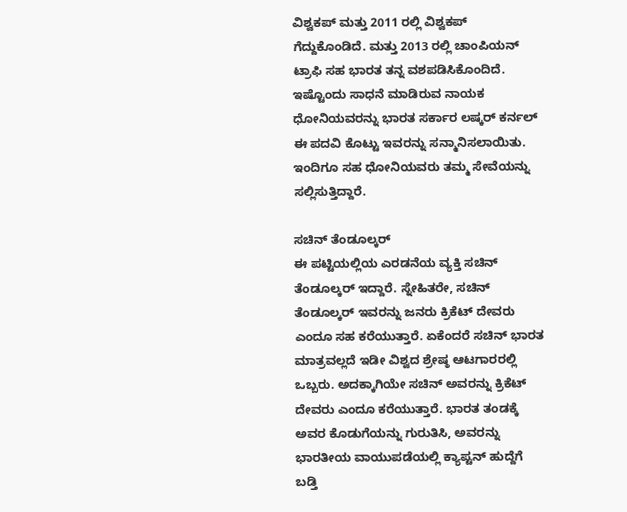ವಿಶ್ವಕಪ್ ಮತ್ತು 2011 ರಲ್ಲಿ ವಿಶ್ವಕಪ್ ಗೆದ್ದುಕೊಂಡಿದೆ. ಮತ್ತು 2013 ರಲ್ಲಿ ಚಾಂಪಿಯನ್ ಟ್ರಾಫಿ ಸಹ ಭಾರತ ತನ್ನ ವಶಪಡಿಸಿಕೊಂದಿದೆ. ಇಷ್ಟೊಂದು ಸಾಧನೆ ಮಾಡಿರುವ ನಾಯಕ ಧೋನಿಯವರನ್ನು ಭಾರತ ಸರ್ಕಾರ ಲಷ್ಕರ್ ಕರ್ನಲ್ ಈ ಪದವಿ ಕೊಟ್ಟು ಇವರನ್ನು ಸನ್ಮಾನಿಸಲಾಯಿತು. ಇಂದಿಗೂ ಸಹ ಧೋನಿಯವರು ತಮ್ಮ ಸೇವೆಯನ್ನು ಸಲ್ಲಿಸುತ್ತಿದ್ದಾರೆ.

ಸಚಿನ್ ತೆಂಡೂಲ್ಕರ್
ಈ ಪಟ್ಟಿಯಲ್ಲಿಯ ಎರಡನೆಯ ವ್ಯಕ್ತಿ ಸಚಿನ್ ತೆಂಡೂಲ್ಕರ್ ಇದ್ದಾರೆ. ಸ್ನೇಹಿತರೇ, ಸಚಿನ್ ತೆಂಡೂಲ್ಕರ್ ಇವರನ್ನು ಜನರು ಕ್ರಿಕೆಟ್ ದೇವರು ಎಂದೂ ಸಹ ಕರೆಯುತ್ತಾರೆ. ಏಕೆಂದರೆ ಸಚಿನ್ ಭಾರತ ಮಾತ್ರವಲ್ಲದೆ ಇಡೀ ವಿಶ್ವದ ಶ್ರೇಷ್ಠ ಆಟಗಾರರಲ್ಲಿ ಒಬ್ಬರು. ಅದಕ್ಕಾಗಿಯೇ ಸಚಿನ್ ಅವರನ್ನು ಕ್ರಿಕೆಟ್ ದೇವರು ಎಂದೂ ಕರೆಯುತ್ತಾರೆ. ಭಾರತ ತಂಡಕ್ಕೆ ಅವರ ಕೊಡುಗೆಯನ್ನು ಗುರುತಿಸಿ, ಅವರನ್ನು ಭಾರತೀಯ ವಾಯುಪಡೆಯಲ್ಲಿ ಕ್ಯಾಪ್ಟನ್ ಹುದ್ದೆಗೆ ಬಡ್ತಿ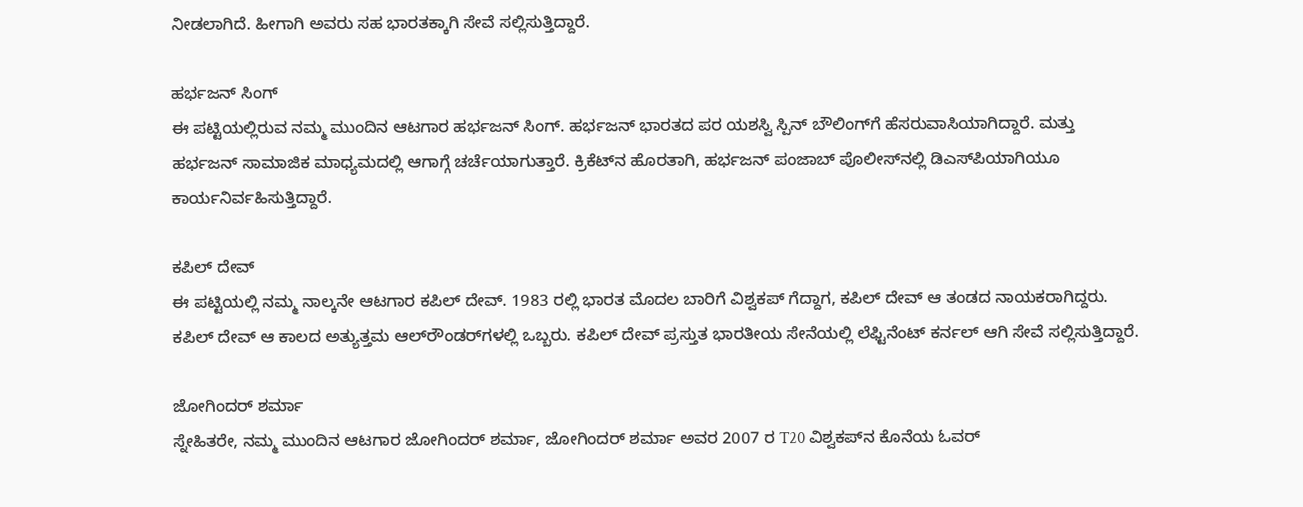ನೀಡಲಾಗಿದೆ. ಹೀಗಾಗಿ ಅವರು ಸಹ ಭಾರತಕ್ಕಾಗಿ ಸೇವೆ ಸಲ್ಲಿಸುತ್ತಿದ್ದಾರೆ.

ಹರ್ಭಜನ್ ಸಿಂಗ್
ಈ ಪಟ್ಟಿಯಲ್ಲಿರುವ ನಮ್ಮ ಮುಂದಿನ ಆಟಗಾರ ಹರ್ಭಜನ್ ಸಿಂಗ್. ಹರ್ಭಜನ್ ಭಾರತದ ಪರ ಯಶಸ್ವಿ ಸ್ಪಿನ್ ಬೌಲಿಂಗ್‌ಗೆ ಹೆಸರುವಾಸಿಯಾಗಿದ್ದಾರೆ. ಮತ್ತು ಹರ್ಭಜನ್ ಸಾಮಾಜಿಕ ಮಾಧ್ಯಮದಲ್ಲಿ ಆಗಾಗ್ಗೆ ಚರ್ಚೆಯಾಗುತ್ತಾರೆ. ಕ್ರಿಕೆಟ್‌ನ ಹೊರತಾಗಿ, ಹರ್ಭಜನ್ ಪಂಜಾಬ್ ಪೊಲೀಸ್‌ನಲ್ಲಿ ಡಿಎಸ್‌ಪಿಯಾಗಿಯೂ ಕಾರ್ಯನಿರ್ವಹಿಸುತ್ತಿದ್ದಾರೆ.

ಕಪಿಲ್ ದೇವ್
ಈ ಪಟ್ಟಿಯಲ್ಲಿ ನಮ್ಮ ನಾಲ್ಕನೇ ಆಟಗಾರ ಕಪಿಲ್ ದೇವ್. 1983 ರಲ್ಲಿ ಭಾರತ ಮೊದಲ ಬಾರಿಗೆ ವಿಶ್ವಕಪ್ ಗೆದ್ದಾಗ, ಕಪಿಲ್ ದೇವ್ ಆ ತಂಡದ ನಾಯಕರಾಗಿದ್ದರು. ಕಪಿಲ್ ದೇವ್ ಆ ಕಾಲದ ಅತ್ಯುತ್ತಮ ಆಲ್‌ರೌಂಡರ್‌ಗಳಲ್ಲಿ ಒಬ್ಬರು. ಕಪಿಲ್ ದೇವ್ ಪ್ರಸ್ತುತ ಭಾರತೀಯ ಸೇನೆಯಲ್ಲಿ ಲೆಫ್ಟಿನೆಂಟ್ ಕರ್ನಲ್ ಆಗಿ ಸೇವೆ ಸಲ್ಲಿಸುತ್ತಿದ್ದಾರೆ.

ಜೋಗಿಂದರ್ ಶರ್ಮಾ
ಸ್ನೇಹಿತರೇ, ನಮ್ಮ ಮುಂದಿನ ಆಟಗಾರ ಜೋಗಿಂದರ್ ಶರ್ಮಾ, ಜೋಗಿಂದರ್ ಶರ್ಮಾ ಅವರ 2007 ರ T20 ವಿಶ್ವಕಪ್‌ನ ಕೊನೆಯ ಓವರ್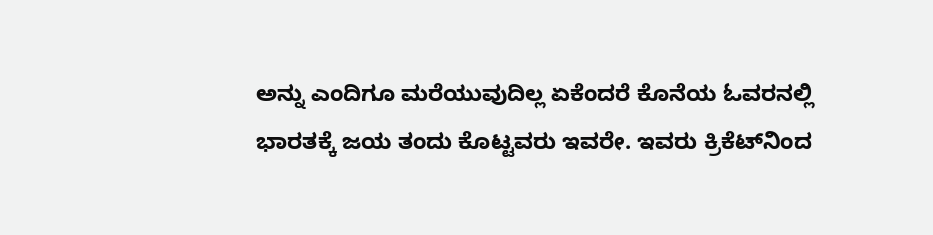ಅನ್ನು ಎಂದಿಗೂ ಮರೆಯುವುದಿಲ್ಲ ಏಕೆಂದರೆ ಕೊನೆಯ ಓವರನಲ್ಲಿ ಭಾರತಕ್ಕೆ ಜಯ ತಂದು ಕೊಟ್ಟವರು ಇವರೇ. ಇವರು ಕ್ರಿಕೆಟ್‌ನಿಂದ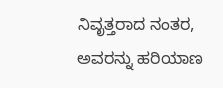ನಿವೃತ್ತರಾದ ನಂತರ, ಅವರನ್ನು ಹರಿಯಾಣ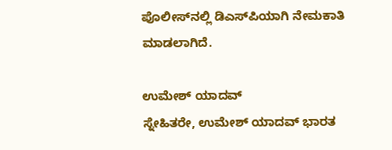ಪೊಲೀಸ್‌ನಲ್ಲಿ ಡಿಎಸ್‌ಪಿಯಾಗಿ ನೇಮಕಾತಿ ಮಾಡಲಾಗಿದೆ.

ಉಮೇಶ್ ಯಾದವ್
ಸ್ನೇಹಿತರೇ, ಉಮೇಶ್ ಯಾದವ್ ಭಾರತ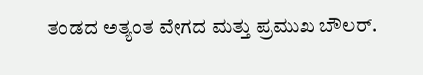ತಂಡದ ಅತ್ಯಂತ ವೇಗದ ಮತ್ತು ಪ್ರಮುಖ ಬೌಲರ್.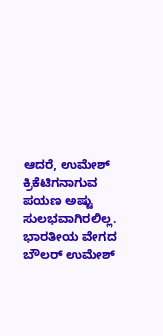ಆದರೆ, ಉಮೇಶ್ ಕ್ರಿಕೆಟಿಗನಾಗುವ ಪಯಣ ಅಷ್ಟು ಸುಲಭವಾಗಿರಲಿಲ್ಲ. ಭಾರತೀಯ ವೇಗದ ಬೌಲರ್ ಉಮೇಶ್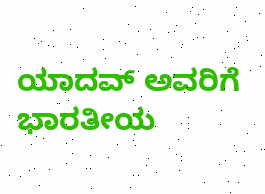ಯಾದವ್ ಅವರಿಗೆ ಭಾರತೀಯ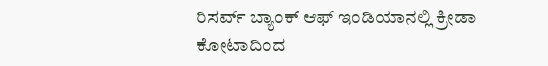ರಿಸರ್ವ್ ಬ್ಯಾಂಕ್‌ ಆಫ್ ಇಂಡಿಯಾನಲ್ಲಿ ಕ್ರೀಡಾ ಕೋಟಾದಿಂದ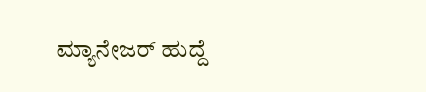ಮ್ಯಾನೇಜರ್ ಹುದ್ದೆ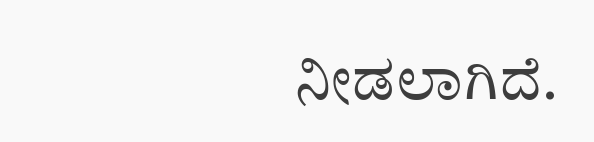ನೀಡಲಾಗಿದೆ.